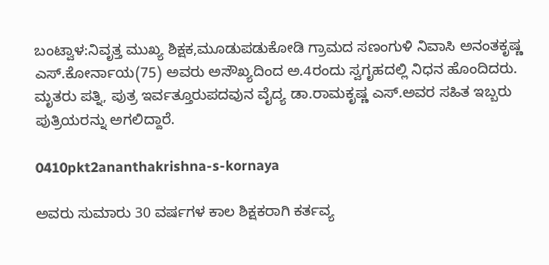ಬಂಟ್ವಾಳ:ನಿವೃತ್ತ ಮುಖ್ಯ ಶಿಕ್ಷಕ,ಮೂಡುಪಡುಕೋಡಿ ಗ್ರಾಮದ ಸಣಂಗುಳಿ ನಿವಾಸಿ ಅನಂತಕೃಷ್ಣ ಎಸ್.ಕೋರ್ನಾಯ(75) ಅವರು ಅಸೌಖ್ಯದಿಂದ ಅ.4ರಂದು ಸ್ವಗೃಹದಲ್ಲಿ ನಿಧನ ಹೊಂದಿದರು. ಮೃತರು ಪತ್ನಿ, ಪುತ್ರ ಇರ್ವತ್ತೂರುಪದವುನ ವೈದ್ಯ ಡಾ.ರಾಮಕೃಷ್ಣ ಎಸ್.ಅವರ ಸಹಿತ ಇಬ್ಬರು ಪುತ್ರಿಯರನ್ನು ಅಗಲಿದ್ದಾರೆ.

0410pkt2ananthakrishna-s-kornaya

ಅವರು ಸುಮಾರು 30 ವರ್ಷಗಳ ಕಾಲ ಶಿಕ್ಷಕರಾಗಿ ಕರ್ತವ್ಯ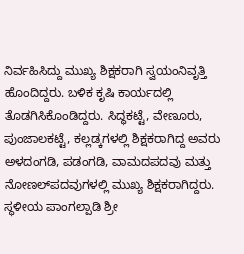ನಿರ್ವಹಿಸಿದ್ದು ಮುಖ್ಯ ಶಿಕ್ಷಕರಾಗಿ ಸ್ವಯಂನಿವೃತ್ತಿ ಹೊಂದಿದ್ದರು. ಬಳಿಕ ಕೃಷಿ ಕಾರ್ಯದಲ್ಲಿ ತೊಡಗಿಸಿಕೊಂಡಿದ್ದರು. ಸಿದ್ಧಕಟ್ಟೆ, ವೇಣೂರು, ಪುಂಜಾಲಕಟ್ಟೆ, ಕಲ್ಲಡ್ಕಗಳಲ್ಲಿ ಶಿಕ್ಷಕರಾಗಿದ್ದ ಅವರು ಅಳದಂಗಡಿ, ಪಡಂಗಡಿ, ವಾಮದಪದವು ಮತ್ತು ನೋಣಲ್‍ಪದವುಗಳಲ್ಲಿ ಮುಖ್ಯ ಶಿಕ್ಷಕರಾಗಿದ್ದರು. ಸ್ಥಳೀಯ ಪಾಂಗಲ್ಪಾಡಿ ಶ್ರೀ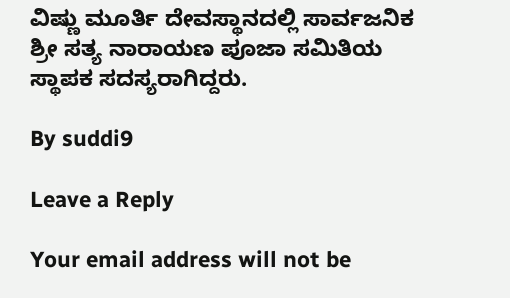ವಿಷ್ಣು ಮೂರ್ತಿ ದೇವಸ್ಥಾನದಲ್ಲಿ ಸಾರ್ವಜನಿಕ ಶ್ರೀ ಸತ್ಯ ನಾರಾಯಣ ಪೂಜಾ ಸಮಿತಿಯ ಸ್ಥಾಪಕ ಸದಸ್ಯರಾಗಿದ್ದರು.

By suddi9

Leave a Reply

Your email address will not be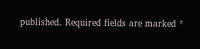published. Required fields are marked *